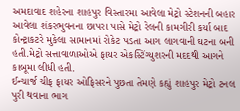અમદાવાદ શહેરના શાહપુર વિસ્તારમા આવેલા મેટ્રો સ્ટેશનની બહાર આવેલા શંકરભુવનના છાપરા પાસે મેટ્રો રેલની કામગીરી કર્યા બાદ કોન્ટ્રાકટરે મુકેલા સામાનમાં રોકેટ પડતા આગ લાગવાની ઘટના બની હતી.મેટ્રો સત્તાવાળાઓએ ફાયર એકસ્ટિંગ્યુશરની મદદથી આગને કાબૂમા લીધી હતી.
ઈન્ચાર્જ ચીફ ફાયર ઓફિસરને પુછતા તેમણે કહ્યું શાહપુર મેટ્રો ટનલ પુરી થવાના ભાગ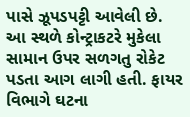પાસે ઝૂપડપટ્ટી આવેલી છે. આ સ્થળે કોન્ટ્રાકટરે મુકેલા સામાન ઉપર સળગતુ રોકેટ પડતા આગ લાગી હતી. ફાયર વિભાગે ઘટના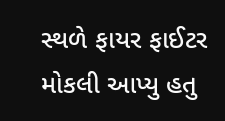સ્થળે ફાયર ફાઈટર મોકલી આપ્યુ હતુ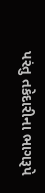પરંતુ તકેદારીના ભાગરૂપે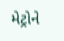મેટ્રોને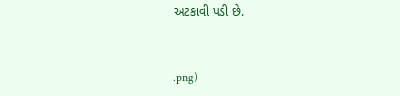અટકાવી પડી છે.


.png)